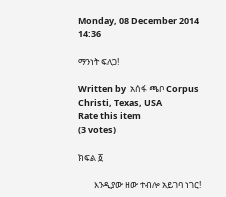Monday, 08 December 2014 14:36

ማንነት ፍለጋ!

Written by  አሰፋ ጫቦ Corpus Christi, Texas, USA
Rate this item
(3 votes)

ክፍል ፩

        እንዲያው ዘው ተብሎ አይገባ ነገር!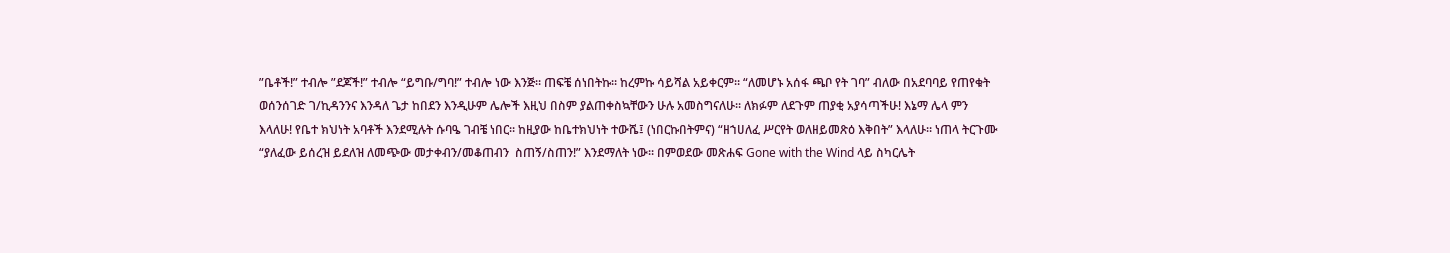”ቤቶች!” ተብሎ ”ደጆች!” ተብሎ “ይግቡ/ግባ!” ተብሎ ነው እንጅ። ጠፍቼ ሰነበትኩ። ከረምኩ ሳይሻል አይቀርም። “ለመሆኑ አሰፋ ጫቦ የት ገባ” ብለው በአደባባይ የጠየቁት ወሰንሰገድ ገ/ኪዳንንና እንዳለ ጌታ ከበደን እንዲሁም ሌሎች እዚህ በስም ያልጠቀስኳቸውን ሁሉ አመስግናለሁ። ለክፉም ለደጉም ጠያቂ አያሳጣችሁ! እኔማ ሌላ ምን እላለሁ! የቤተ ክህነት አባቶች እንደሚሉት ሱባዔ ገብቼ ነበር። ከዚያው ከቤተክህነት ተውሼ፤ (ነበርኩበትምና) “ዘኀሀለፈ ሥርየት ወለዘይመጽዕ እቅበት” እላለሁ። ነጠላ ትርጉሙ “ያለፈው ይሰረዝ ይደለዝ ለመጭው መታቀብን/መቆጠብን  ስጠኝ/ስጠን!” እንደማለት ነው። በምወደው መጽሐፍ Gone with the Wind ላይ ስካርሌት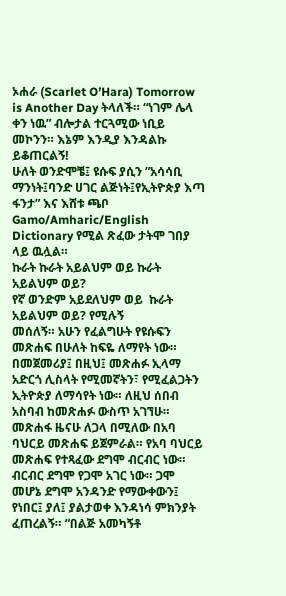ኦሐራ (Scarlet O’Hara) Tomorrow is Another Day ትላለች። “ነገም ሌላ ቀን ነዉ” ብሎታል ተርጓሚው ነቢይ መኮንን። እኔም እንዲያ እንዳልኩ ይቆጠርልኝ!
ሁለት ወንድሞቼ፤ ዩሱፍ ያሲን ”አሳሳቢ ማንነት፤ባንድ ሀገር ልጅነት፤የኢትዮጵያ እጣ ፋንታ” እና እሸቱ ጫቦ Gamo/Amharic/English Dictionary የሚል ጽፈው ታትሞ ገበያ ላይ ዉሏል።
ኩራት ኩራት አይልህም ወይ ኩራት አይልህም ወይ?
የኛ ወንድም አይደለህም ወይ  ኩራት አይልህም ወይ? የሚሉኝ
መሰለኝ። አሁን የፈልግሁት የዩሱፍን መጽሐፍ በሁለት ከፍዬ ለማየት ነው። በመጀመሪያ፤ በዚህ፤ መጽሐፉ ኢላማ አድርጎ ሊስላት የሚመኛትን፣ የሚፈልጋትን ኢትዮጵያ ለማሳየት ነው። ለዚህ ሰበብ አስባብ ከመጽሐፉ ውስጥ አገኘሁ። መጽሐፋ ዜናሁ ለጋላ በሚለው በአባ ባህርይ መጽሐፍ ይጀምራል። የአባ ባህርይ መጽሐፍ የተጻፈው ደግሞ ብርብር ነው። ብርብር ደግሞ የጋሞ አገር ነው። ጋሞ መሆኔ ደግሞ አንዳንድ የማውቀውን፤ የነበር፤ ያለ፤ ያልታወቀ እንዳነሳ ምክንያት ፈጠረልኝ። “በልጅ አመካኝቶ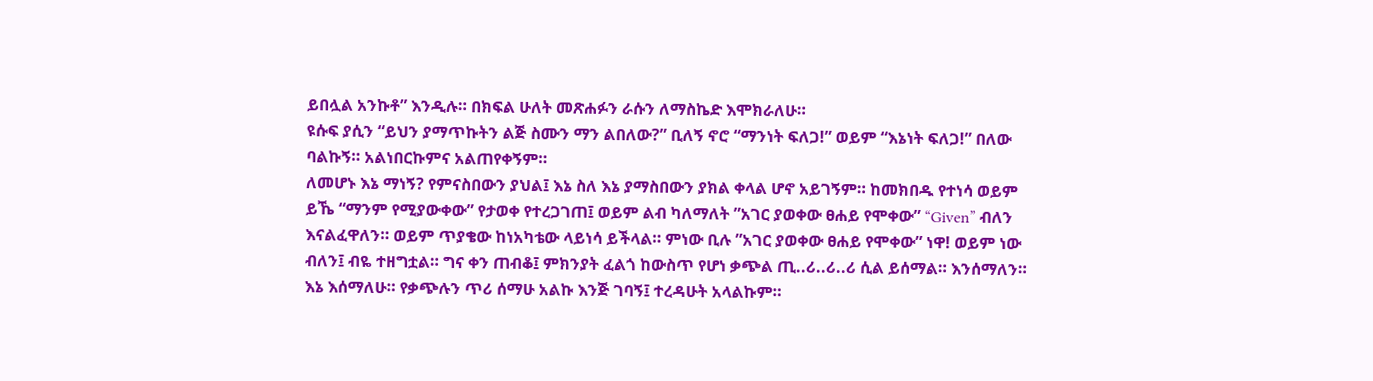ይበሏል አንኩቶ” እንዲሉ። በክፍል ሁለት መጽሐፉን ራሱን ለማስኬድ እሞክራለሁ።
ዩሱፍ ያሲን “ይህን ያማጥኩትን ልጅ ስሙን ማን ልበለው?” ቢለኝ ኖሮ “ማንነት ፍለጋ!” ወይም “እኔነት ፍለጋ!” በለው ባልኩኝ። አልነበርኩምና አልጠየቀኝም።
ለመሆኑ እኔ ማነኝ? የምናስበውን ያህል፤ እኔ ስለ እኔ ያማስበውን ያክል ቀላል ሆኖ አይገኝም። ከመክበዱ የተነሳ ወይም ይኼ “ማንም የሚያውቀው” የታወቀ የተረጋገጠ፤ ወይም ልብ ካለማለት ”አገር ያወቀው ፀሐይ የሞቀው” “Given” ብለን እናልፈዋለን። ወይም ጥያቄው ከነአካቴው ላይነሳ ይችላል። ምነው ቢሉ ”አገር ያወቀው ፀሐይ የሞቀው” ነዋ! ወይም ነው ብለን፤ ብዬ ተዘግቷል። ግና ቀን ጠብቆ፤ ምክንያት ፈልጎ ከውስጥ የሆነ ቃጭል ጢ..ሪ..ሪ..ሪ ሲል ይሰማል። እንሰማለን። እኔ እሰማለሁ። የቃጭሉን ጥሪ ሰማሁ አልኩ እንጅ ገባኝ፤ ተረዳሁት አላልኩም።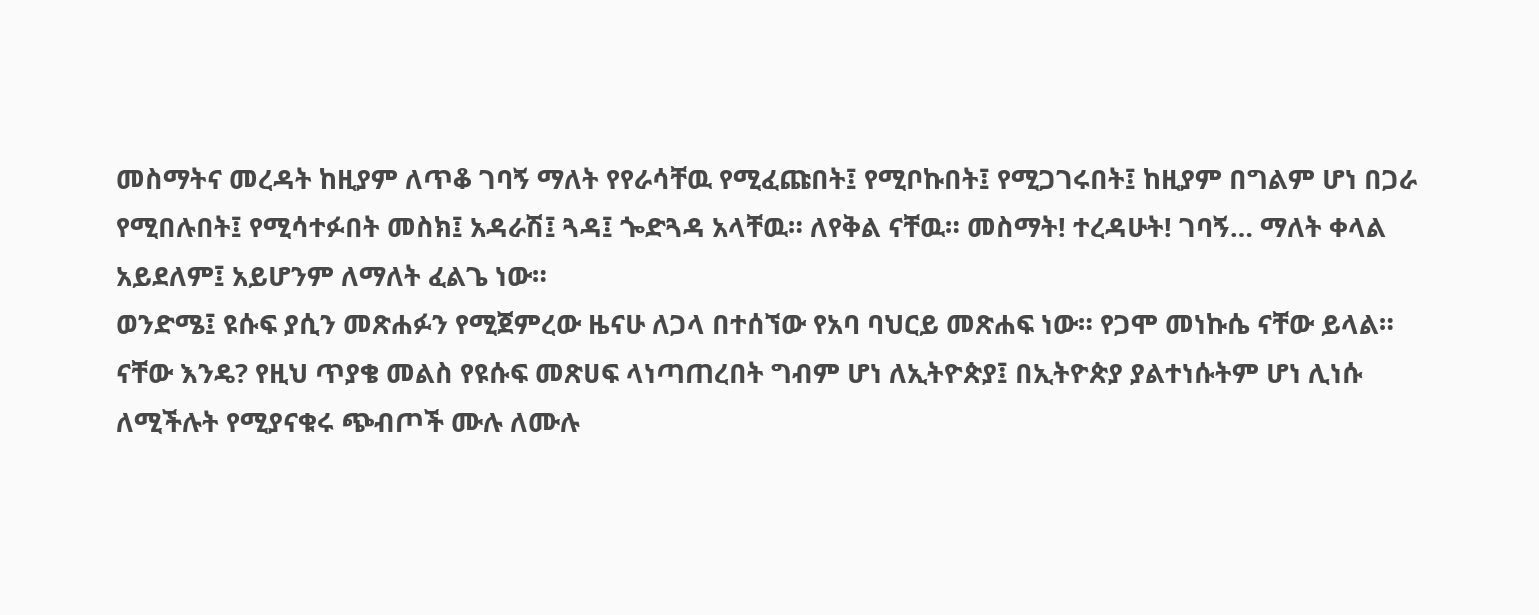መስማትና መረዳት ከዚያም ለጥቆ ገባኝ ማለት የየራሳቸዉ የሚፈጩበት፤ የሚቦኩበት፤ የሚጋገሩበት፤ ከዚያም በግልም ሆነ በጋራ የሚበሉበት፤ የሚሳተፉበት መስክ፤ አዳራሽ፤ ጓዳ፤ ጐድጓዳ አላቸዉ። ለየቅል ናቸዉ። መስማት! ተረዳሁት! ገባኝ… ማለት ቀላል አይደለም፤ አይሆንም ለማለት ፈልጌ ነው።
ወንድሜ፤ ዩሱፍ ያሲን መጽሐፉን የሚጀምረው ዜናሁ ለጋላ በተሰኘው የአባ ባህርይ መጽሐፍ ነው። የጋሞ መነኩሴ ናቸው ይላል። ናቸው እንዴ? የዚህ ጥያቄ መልስ የዩሱፍ መጽሀፍ ላነጣጠረበት ግብም ሆነ ለኢትዮጵያ፤ በኢትዮጵያ ያልተነሱትም ሆነ ሊነሱ ለሚችሉት የሚያናቁሩ ጭብጦች ሙሉ ለሙሉ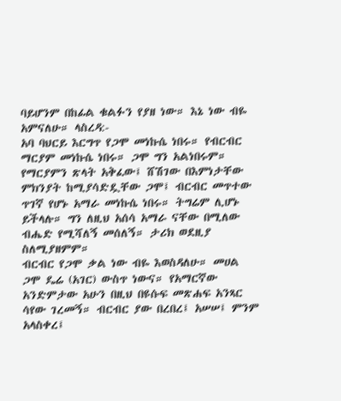ባይሆንም በከፊል ቁልፉን የያዘ ነው። እኔ ነው ብዬ አምናለሁ። ላስረዳ:-
አባ ባህርይ እርግጥ የጋሞ መነኩሴ ነበሩ። የብርብር ማርያም መነኩሴ ነበሩ። ጋሞ ግን አልነበሩም። የማርያምን ጽላት አቅፈው፤ ሸሽገው በእምነታቸው ምክንያት ከሚያሳድዷቸው ጋሞ፤ ብርብር መጥተው ጥገኛ የሆኑ አማራ መነኩሴ ነበሩ። ትግሬም ሊሆኑ ይችላሉ። ግን ለዚህ አሰሳ አማራ ናቸው በሚለው ብሔድ የሚሻለኝ መሰለኝ። ታሪክ ወደዚያ ስለሚያዘምም።
ብርብር የጋሞ ቃል ነው ብዬ እወስዳለሁ። መሀል ጋሞ ዴሬ (አገር) ውስጥ ነውና። የአማርኛው አንድምታው አሁን በዚህ በዩሱፍ መጽሐፍ አንጻር ሳየው ገረመኝ። ብርብር ያው በረበረ፤ አሠሠ፤ ምንም አላስቀረ፤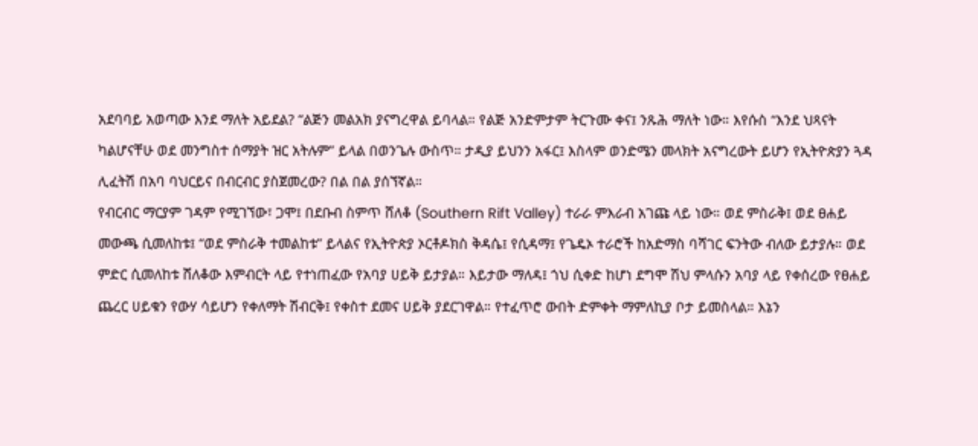አደባባይ አወጣው እንደ ማለት አይደል? “ልጅን መልአክ ያናግረዋል ይባላል። የልጅ አንድምታም ትርጉሙ ቀና፤ ንጹሕ ማለት ነው። እየሱስ “እንደ ህጻናት ካልሆናቸሁ ወደ መንግስተ ሰማያት ዝር አትሉም” ይላል በወንጌሉ ውስጥ። ታዲያ ይህንን አፋር፤ እስላም ወንድሜን መላክት አናግረውት ይሆን የኢትዮጵያን ጓዳ ሊፈትሽ በአባ ባህርይና በብርብር ያስጀመረው? በል በል ያሰኘኛል።
የብርብር ማርያም ገዳም የሚገኘው፣ ጋሞ፤ በደቡብ ስምጥ ሸለቆ (Southern Rift Valley) ተራራ ምእራብ አገጩ ላይ ነው። ወደ ምስራቅ፤ ወደ ፀሐይ መውጫ ሲመለከቱ፤ “ወደ ምስራቅ ተመልከቱ” ይላልና የኢትዮጵያ ኦርቶዶክስ ቅዳሴ፤ የሲዳማ፤ የጌዴኦ ተራሮች ከአድማስ ባሻገር ፍንትው ብለው ይታያሉ። ወደ ምድር ሲመለከቱ ሸለቆው እምብርት ላይ የተነጠፈው የአባያ ሀይቅ ይታያል። እይታው ማለዳ፤ ጎህ ሲቀድ ከሆነ ደግሞ ሽህ ምላሱን አባያ ላይ የቀሰረው የፀሐይ ጨረር ሀይቁን የውሃ ሳይሆን የቀለማት ሽብርቅ፤ የቀስተ ደመና ሀይቅ ያደርገዋል። የተፈጥሮ ውበት ድምቀት ማምለኪያ ቦታ ይመስላል። እኔን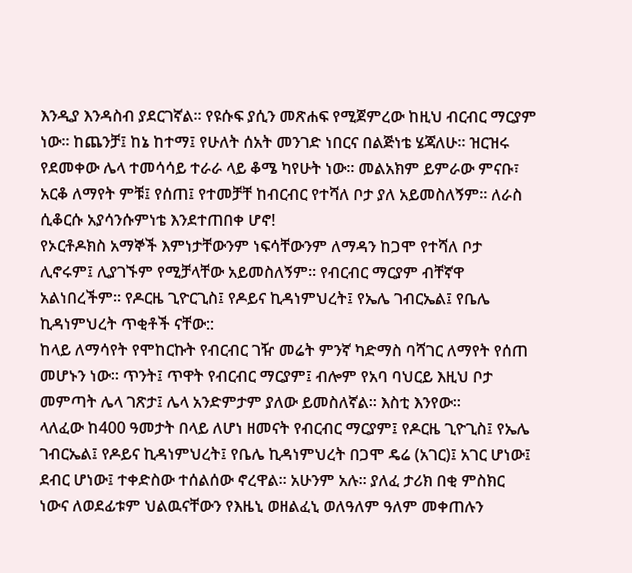እንዲያ እንዳስብ ያደርገኛል። የዩሱፍ ያሲን መጽሐፍ የሚጀምረው ከዚህ ብርብር ማርያም ነው። ከጨንቻ፤ ከኔ ከተማ፤ የሁለት ሰአት መንገድ ነበርና በልጅነቴ ሄጃለሁ። ዝርዝሩ የደመቀው ሌላ ተመሳሳይ ተራራ ላይ ቆሜ ካየሁት ነው። መልአክም ይምራው ምናቡ፣ አርቆ ለማየት ምቹ፤ የሰጠ፤ የተመቻቸ ከብርብር የተሻለ ቦታ ያለ አይመስለኝም። ለራስ ሲቆርሱ አያሳንሱምነቴ እንደተጠበቀ ሆኖ!
የኦርቶዶክስ አማኞች እምነታቸውንም ነፍሳቸውንም ለማዳን ከጋሞ የተሻለ ቦታ ሊኖሩም፤ ሊያገኙም የሚቻላቸው አይመስለኝም። የብርብር ማርያም ብቸኛዋ አልነበረችም። የዶርዜ ጊዮርጊስ፤ የዶይና ኪዳነምህረት፤ የኤሌ ገብርኤል፤ የቤሌ ኪዳነምህረት ጥቂቶች ናቸው::
ከላይ ለማሳየት የሞከርኩት የብርብር ገዥ መሬት ምንኛ ካድማስ ባሻገር ለማየት የሰጠ መሆኑን ነው። ጥንት፤ ጥዋት የብርብር ማርያም፤ ብሎም የአባ ባህርይ እዚህ ቦታ መምጣት ሌላ ገጽታ፤ ሌላ አንድምታም ያለው ይመስለኛል። እስቲ እንየው።
ላለፈው ከ400 ዓመታት በላይ ለሆነ ዘመናት የብርብር ማርያም፤ የዶርዜ ጊዮጊስ፤ የኤሌ ገብርኤል፤ የዶይና ኪዳነምህረት፤ የቤሌ ኪዳነምህረት በጋሞ ዴሬ (አገር)፤ አገር ሆነው፤ ደብር ሆነው፤ ተቀድስው ተሰልሰው ኖረዋል። አሁንም አሉ። ያለፈ ታሪክ በቂ ምስክር ነውና ለወደፊቱም ህልዉናቸውን የእዜኒ ወዘልፈኒ ወለዓለም ዓለም መቀጠሉን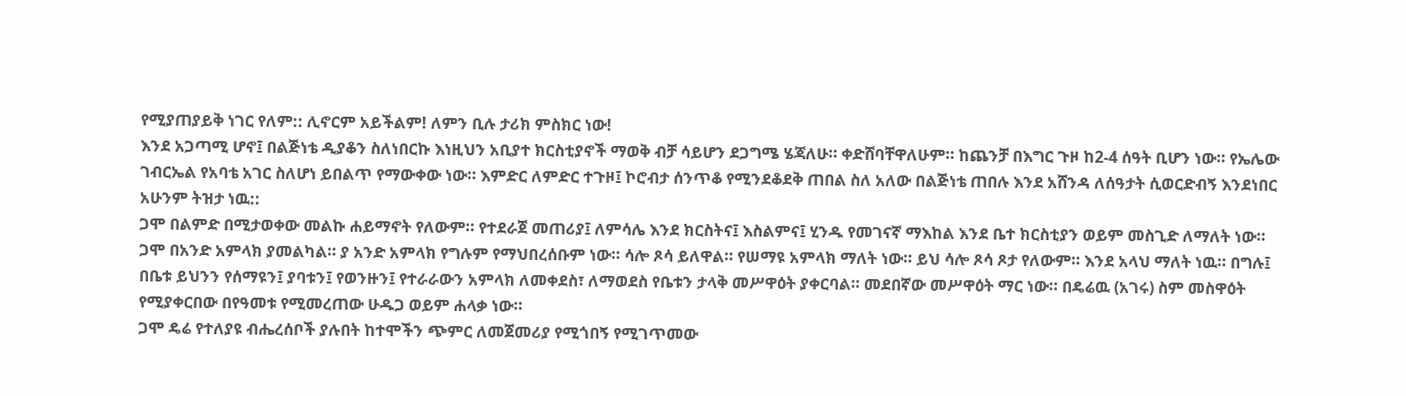የሚያጠያይቅ ነገር የለም:: ሊኖርም አይችልም! ለምን ቢሉ ታሪክ ምስክር ነው!
እንደ አጋጣሚ ሆኖ፤ በልጅነቴ ዲያቆን ስለነበርኩ እነዚህን አቢያተ ክርስቲያኖች ማወቅ ብቻ ሳይሆን ደጋግሜ ሄጃለሁ። ቀድሸባቸዋለሁም። ከጨንቻ በእግር ጉዞ ከ2-4 ሰዓት ቢሆን ነው። የኤሌው ገብርኤል የአባቴ አገር ስለሆነ ይበልጥ የማውቀው ነው። እምድር ለምድር ተጉዞ፤ ኮሮብታ ሰንጥቆ የሚንደቆደቅ ጠበል ስለ አለው በልጅነቴ ጠበሉ እንደ አሸንዳ ለሰዓታት ሲወርድብኝ እንደነበር አሁንም ትዝታ ነዉ::
ጋሞ በልምድ በሚታወቀው መልኩ ሐይማኖት የለውም። የተደራጀ መጠሪያ፤ ለምሳሌ እንደ ክርስትና፤ እስልምና፤ ሂንዱ የመገናኛ ማእከል እንደ ቤተ ክርስቲያን ወይም መስጊድ ለማለት ነው።
ጋሞ በአንድ አምላክ ያመልካል። ያ አንድ አምላክ የግሉም የማህበረሰቡም ነው። ሳሎ ጾሳ ይለዋል። የሠማዩ አምላክ ማለት ነው። ይህ ሳሎ ጾሳ ጾታ የለውም። እንደ አላህ ማለት ነዉ። በግሉ፤ በቤቱ ይህንን የሰማዩን፤ ያባቱን፤ የወንዙን፤ የተራራውን አምላክ ለመቀደስ፣ ለማወደስ የቤቱን ታላቅ መሥዋዕት ያቀርባል። መደበኛው መሥዋዕት ማር ነው። በዴሬዉ (አገሩ) ስም መስዋዕት የሚያቀርበው በየዓመቱ የሚመረጠው ሁዱጋ ወይም ሐላቃ ነው።
ጋሞ ዴሬ የተለያዩ ብሔረሰቦች ያሉበት ከተሞችን ጭምር ለመጀመሪያ የሚጎበኝ የሚገጥመው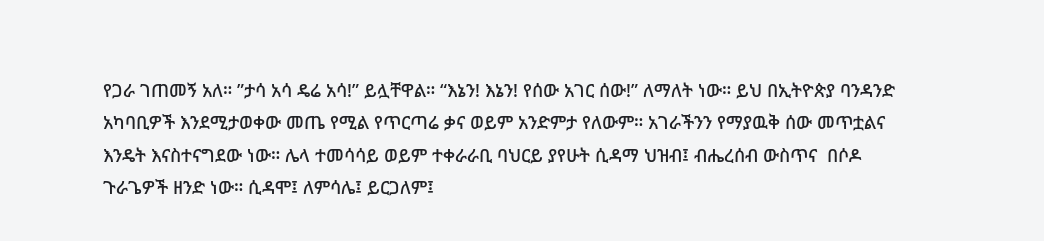የጋራ ገጠመኝ አለ። ”ታሳ አሳ ዴሬ አሳ!” ይሏቸዋል። “እኔን! እኔን! የሰው አገር ሰው!” ለማለት ነው። ይህ በኢትዮጵያ ባንዳንድ አካባቢዎች እንደሚታወቀው መጤ የሚል የጥርጣሬ ቃና ወይም አንድምታ የለውም። አገራችንን የማያዉቅ ሰው መጥቷልና እንዴት እናስተናግደው ነው። ሌላ ተመሳሳይ ወይም ተቀራራቢ ባህርይ ያየሁት ሲዳማ ህዝብ፤ ብሔረሰብ ውስጥና  በሶዶ  ጉራጌዎች ዘንድ ነው። ሲዳሞ፤ ለምሳሌ፤ ይርጋለም፤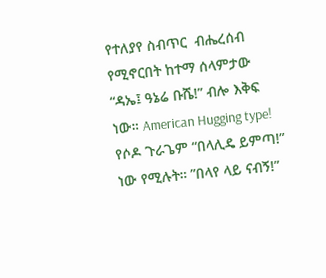የተለያየ ስብጥር  ብሔረሰብ የሚኖርበት ከተማ ሰላምታው “ዳኤ፤ ዓኔሬ ቡሼ!” ብሎ እቅፍ ነው። American Hugging type! የሶዶ ጉራጌም “በላሊዴ ይምጣ!” ነው የሚሉት። ”በላየ ላይ ናብኝ!”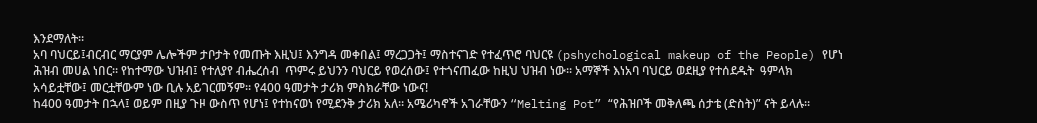እንደማለት።
አባ ባህርይ፤ብርብር ማርያም ሌሎችም ታቦታት የመጡት እዚህ፤ እንግዳ መቀበል፤ ማረጋጋት፤ ማስተናገድ የተፈጥሮ ባህርዩ (pshychological makeup of the People) የሆነ ሕዝብ መሀል ነበር። የከተማው ህዝብ፤ የተለያየ ብሔረሰብ  ጥምሩ ይህንን ባህርይ የወረሰው፤ የተጎናጠፈው ከዚህ ህዝብ ነው። አማኞች እነአባ ባህርይ ወደዚያ የተሰደዱት  ዓምላክ  አሳይቷቸው፤ መርቷቸውም ነው ቢሉ አይገርመኝም። የ400 ዓመታት ታሪክ ምስክራቸው ነውና!
ከ400 ዓመታት በኋላ፤ ወይም በዚያ ጉዞ ውስጥ የሆነ፤ የተከናወነ የሚደንቅ ታሪክ አለ። አሜሪካኖች አገራቸውን “Melting Pot” “የሕዝቦች መቅለጫ ሰታቴ (ድስት)” ናት ይላሉ።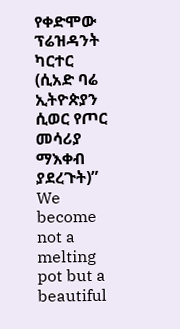የቀድሞው ፕሬዝዳንት ካርተር (ሲአድ ባሬ ኢትዮጵያን ሲወር የጦር መሳሪያ ማእቀብ ያደረጉት)” We become not a melting pot but a beautiful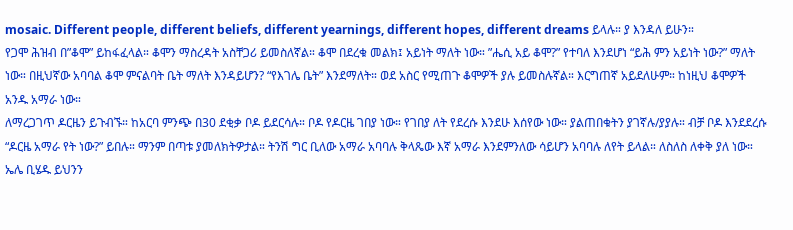mosaic. Different people, different beliefs, different yearnings, different hopes, different dreams ይላሉ። ያ እንዳለ ይሁን።
የጋሞ ሕዝብ በ”ቆሞ” ይከፋፈላል። ቆሞን ማስረዳት አስቸጋሪ ይመስለኛል። ቆሞ በደረቁ መልክ፤ አይነት ማለት ነው። ”ሔሲ አይ ቆሞ?” የተባለ እንደሆነ “ይሕ ምን አይነት ነው?” ማለት ነው። በዚህኛው አባባል ቆሞ ምናልባት ቤት ማለት እንዳይሆን? “የእገሌ ቤት” እንደማለት። ወደ አስር የሚጠጉ ቆሞዎች ያሉ ይመስሉኛል። እርግጠኛ አይደለሁም። ከነዚህ ቆሞዎች አንዱ አማራ ነው።
ለማረጋገጥ ዶርዜን ይጉብኙ። ከአርባ ምንጭ በ30 ደቂቃ ቦዶ ይደርሳሉ። ቦዶ የዶርዜ ገበያ ነው። የገበያ ለት የደረሱ እንደሁ እሰየው ነው። ያልጠበቁትን ያገኛሉ/ያያሉ። ብቻ ቦዶ እንደደረሱ “ዶርዜ አማራ የት ነው?” ይበሉ። ማንም በጣቱ ያመለክትዎታል። ትንሽ ግር ቢለው አማራ አባባሉ ቅላጼው እኛ አማራ እንደምንለው ሳይሆን አባባሉ ለየት ይላል። ለስለስ ለቀቅ ያለ ነው። ኤሌ ቢሄዱ ይህንን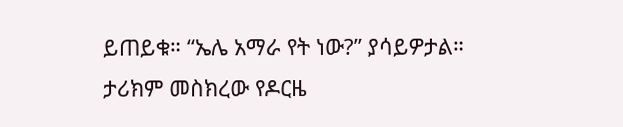ይጠይቁ። “ኤሌ አማራ የት ነው?” ያሳይዎታል። ታሪክም መስክረው የዶርዜ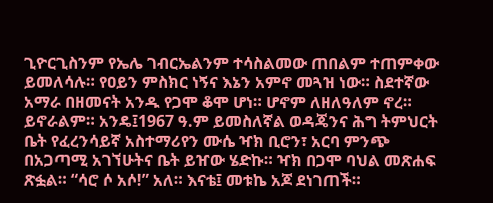ጊዮርጊስንም የኤሌ ገብርኤልንም ተሳስልመው ጠበልም ተጠምቀው ይመለሳሉ። የዐይን ምስክር ነኝና እኔን አምኖ መጓዝ ነው። ስደተኛው አማራ በዘመናት አንዱ የጋሞ ቆሞ ሆነ። ሆኖም ለዘለዓለም ኖረ። ይኖራልም። አንዴ፤1967 ዓ.ም ይመስለኛል ወዳጄንና ሕግ ትምህርት ቤት የፈረንሳይኛ አስተማሪየን ሙሴ ዣክ ቢሮን፣ አርባ ምንጭ በአጋጣሚ አገኘሁትና ቤት ይዠው ሄድኩ። ዣክ በጋሞ ባህል መጽሐፍ ጽፏል። “ሳሮ ሶ አሶ!” አለ። እናቴ፤ መቱኬ አጆ ደነገጠች።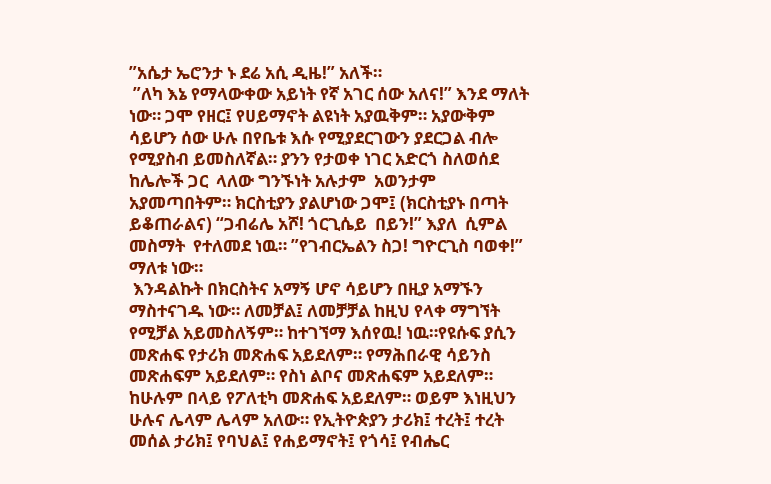”አሴታ ኤሮንታ ኑ ደሬ አሲ ዲዜ!” አለች።
 ”ለካ እኔ የማላውቀው አይነት የኛ አገር ሰው አለና!” እንደ ማለት ነው። ጋሞ የዘር፤ የሀይማኖት ልዩነት አያዉቅም። አያውቅም ሳይሆን ሰው ሁሉ በየቤቱ እሱ የሚያደርገውን ያደርጋል ብሎ የሚያስብ ይመስለኛል። ያንን የታወቀ ነገር አድርጎ ስለወሰደ  ከሌሎች ጋር  ላለው ግንኙነት አሉታም  አወንታም  አያመጣበትም። ክርስቲያን ያልሆነው ጋሞ፤ (ክርስቲያኑ በጣት ይቆጠራልና) “ጋብሬሌ አሾ! ጎርጊሴይ  በይን!” እያለ  ሲምል  መስማት  የተለመደ ነዉ። ”የገብርኤልን ስጋ! ግዮርጊስ ባወቀ!” ማለቱ ነው።
 እንዳልኩት በክርስትና አማኝ ሆኖ ሳይሆን በዚያ አማኙን ማስተናገዱ ነው። ለመቻል፤ ለመቻቻል ከዚህ የላቀ ማግኘት የሚቻል አይመስለኝም። ከተገኘማ እሰየዉ! ነዉ።የዩሱፍ ያሲን መጽሐፍ የታሪክ መጽሐፍ አይደለም። የማሕበራዊ ሳይንስ መጽሐፍም አይደለም። የስነ ልቦና መጽሐፍም አይደለም። ከሁሉም በላይ የፖለቲካ መጽሐፍ አይደለም። ወይም እነዚህን ሁሉና ሌላም ሌላም አለው። የኢትዮጵያን ታሪክ፤ ተረት፤ ተረት መሰል ታሪክ፤ የባህል፤ የሐይማኖት፤ የጎሳ፤ የብሔር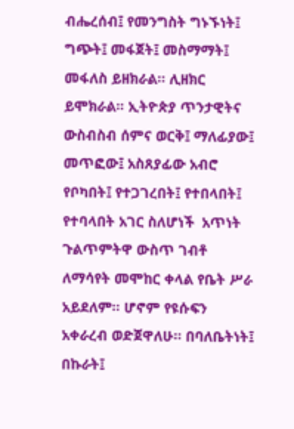ብሔረሰብ፤ የመንግስት ግኑኙነት፤ ግጭት፤ መፋጀት፤ መስማማት፤ መፋለስ ይዘክራል። ሊዘክር ይሞክራል። ኢትዮጵያ ጥንታዊትና ውስብስብ ሰምና ወርቅ፤ ማለፊያው፤ መጥፎው፤ አስጸያፊው አብሮ የቦካበት፤ የተጋገረበት፤ የተበላበት፤ የተባላበት አገር ስለሆነች  አጥነት ጉልጥምትዋ ውስጥ ገብቶ ለማሳየት መሞከር ቀላል የቤት ሥራ አይደለም። ሆኖም የዩሱፍን አቀራረብ ወድጀዋለሁ። በባለቤትነት፤ በኩራት፤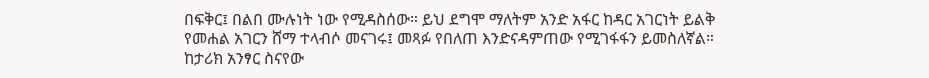በፍቅር፤ በልበ ሙሉነት ነው የሚዳስሰው። ይህ ደግሞ ማለትም አንድ አፋር ከዳር አገርነት ይልቅ የመሐል አገርን ሸማ ተላብሶ መናገሩ፤ መጻፉ የበለጠ እንድናዳምጠው የሚገፋፋን ይመስለኛል። ከታሪክ አንፃር ስናየው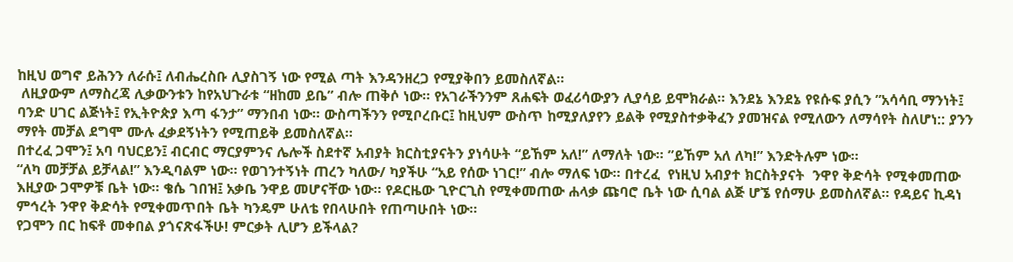ከዚህ ወግኖ ይሕንን ለራሱ፤ ለብሔረስቡ ሊያስገኝ ነው የሚል ጣት እንዳንዘረጋ የሚያቅበን ይመስለኛል።
 ለዚያውም ለማስረጃ ሊቃውንቱን ከየአህጉራቱ “ዘከመ ይቤ” ብሎ ጠቅሶ ነው። የአገራችንንም ጸሐፍት ወፈሪሳውያን ሊያሳይ ይሞክራል። እንደኔ እንደኔ የዩሱፍ ያሲን ”አሳሳቢ ማንነት፤ ባንድ ሀገር ልጅነት፤ የኢትዮጵያ እጣ ፋንታ” ማንበብ ነው። ውስጣችንን የሚቦረቡር፤ ከዚህም ውስጥ ከሚያለያየን ይልቅ የሚያስተቃቅፈን ያመዝናል የሚለውን ለማሳየት ስለሆነ:: ያንን ማየት መቻል ደግሞ ሙሉ ፈቃደኝነትን የሚጠይቅ ይመስለኛል።
በተረፈ ጋሞን፤ አባ ባህርይን፤ ብርብር ማርያምንና ሌሎች ስደተኛ አብያት ክርስቲያናትን ያነሳሁት “ይኸም አለ!” ለማለት ነው። ”ይኸም አለ ለካ!” እንድትሉም ነው።
“ለካ መቻቻል ይቻላል!” እንዲባልም ነው። የወገንተኝነት ጠረን ካለው/ ካያችሁ “አይ የሰው ነገር!” ብሎ ማለፍ ነው። በተረፈ  የነዚህ አብያተ ክርስትያናት  ንዋየ ቅድሳት የሚቀመጠው እዚያው ጋሞዎቹ ቤት ነው። ቄሴ ገበዝ፤ አቃቤ ንዋይ መሆናቸው ነው። የዶርዜው ጊዮርጊስ የሚቀመጠው ሐላቃ ጩባሮ ቤት ነው ሲባል ልጅ ሆኜ የሰማሁ ይመስለኛል። የዳይና ኪዳነ ምኅረት ንዋየ ቅድሳት የሚቀመጥበት ቤት ካንዴም ሁለቴ የበላሁበት የጠጣሁበት ነው።
የጋሞን በር ከፍቶ መቀበል ያጎናጽፋችሁ! ምርቃት ሊሆን ይችላል?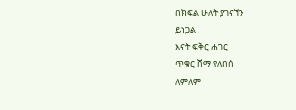በክፍል ሁለት ያገናኘን
ይነጋል
እናት ፍቅር ሐገር
ጥቁር ሸማ የለበሰ
ለምለም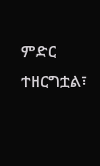ምድር ተዘርግቷል፣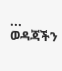...
ወዳጃችን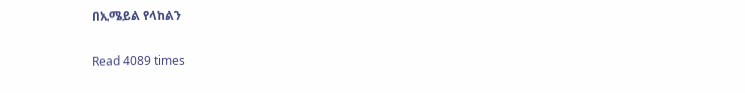በኢሜይል የላከልን

Read 4089 times